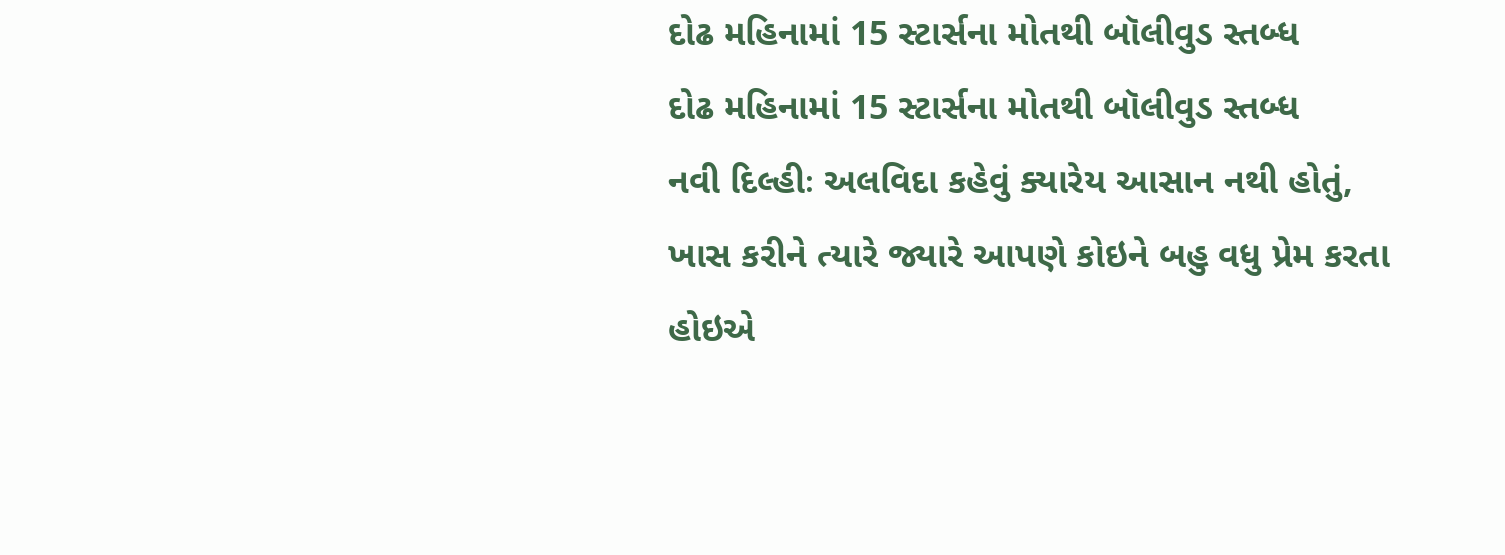દોઢ મહિનામાં 15 સ્ટાર્સના મોતથી બૉલીવુડ સ્તબ્ધ
દોઢ મહિનામાં 15 સ્ટાર્સના મોતથી બૉલીવુડ સ્તબ્ધ
નવી દિલ્હીઃ અલવિદા કહેવું ક્યારેય આસાન નથી હોતું, ખાસ કરીને ત્યારે જ્યારે આપણે કોઇને બહુ વધુ પ્રેમ કરતા હોઇએ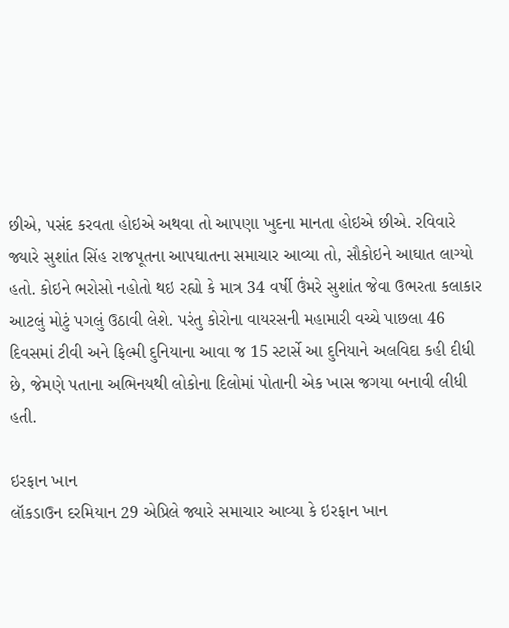છીએ, પસંદ કરવતા હોઇએ અથવા તો આપણા ખુદના માનતા હોઇએ છીએ. રવિવારે જ્યારે સુશાંત સિંહ રાજપૂતના આપઘાતના સમાચાર આવ્યા તો, સૌકોઇને આઘાત લાગ્યો હતો. કોઇને ભરોસો નહોતો થઇ રહ્યો કે માત્ર 34 વર્ષી ઉંમરે સુશાંત જેવા ઉભરતા કલાકાર આટલું મોટું પગલું ઉઠાવી લેશે. પરંતુ કોરોના વાયરસની મહામારી વચ્ચે પાછલા 46 દિવસમાં ટીવી અને ફિલ્મી દુનિયાના આવા જ 15 સ્ટાર્સે આ દુનિયાને અલવિદા કહી દીધી છે, જેમણે પતાના અભિનયથી લોકોના દિલોમાં પોતાની એક ખાસ જગયા બનાવી લીધી હતી.

ઇરફાન ખાન
લૉકડાઉન દરમિયાન 29 એપ્રિલે જ્યારે સમાચાર આવ્યા કે ઇરફાન ખાન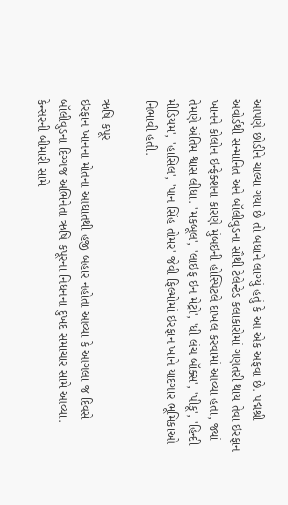આપણે છોડીને ચાલ્યા ગયા છે તો બધાને લાગ્યું હતું કે આ એક અફવા છે. પદ્મશ્રી અવોર્ડથી સન્માનિત અને બૉલીવુડના સૌથી ટેલેન્ટેડ કલાકારોમાં ગણતરી થાય તેવા ઇરફાન ખાનને કોલોન ઇન્ફેક્શના કારણે મુંબઇની હોસ્પિટલે દાખલ કરવામાં આવ્યા હતા, જ્યાં તેમણે અંતિમ શ્વાસ લીધા. 'મકબૂલ', 'લાઇફ ઇન મેટ્રો', 'ધી લંચ બૉક્સ', 'પીકૂ', 'હિન્દી મીડિયમ', 'હાસિલ', 'પાન સિંહ તોમર' જેવી ફિલ્મોમાં ઇરફાન ખાને યાદગાર ભૂમિકાઓ નિભાવી હતી.

ઋષિ કપૂર
ઇરફાન ખાનના મોતના આઘાતથી હજી બહાર નહોતા આવ્યા કે આગલા જ દિવસે બૉલીવુડના દિગ્ગજ અભિનેતા ઋષિ કપૂરના નિધનના દુખદ સમાચાર સામે આવ્યા. કેન્સરની બીમારી સામે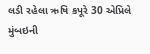લડી રહેલા ઋષિ કપૂરે 30 એપ્રિલે મુંબઇની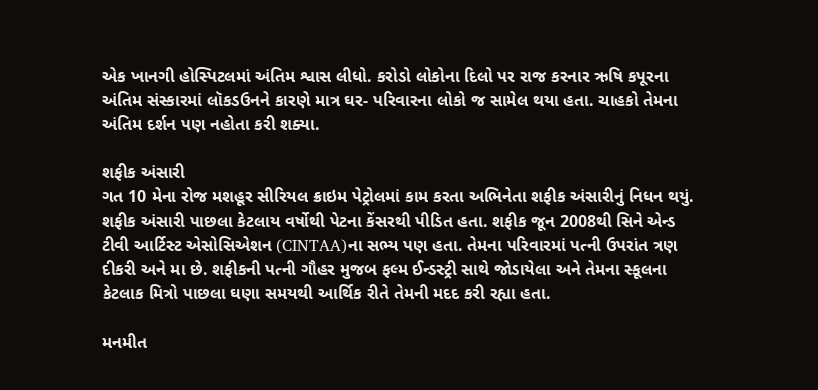એક ખાનગી હોસ્પિટલમાં અંતિમ શ્વાસ લીધો. કરોડો લોકોના દિલો પર રાજ કરનાર ઋષિ કપૂરના અંતિમ સંસ્કારમાં લૉકડઉનને કારણે માત્ર ઘર- પરિવારના લોકો જ સામેલ થયા હતા. ચાહકો તેમના અંતિમ દર્શન પણ નહોતા કરી શક્યા.

શફીક અંસારી
ગત 10 મેના રોજ મશહૂર સીરિયલ ક્રાઇમ પેટ્રોલમાં કામ કરતા અભિનેતા શફીક અંસારીનું નિધન થયું. શફીક અંસારી પાછલા કેટલાય વર્ષોથી પેટના કેંસરથી પીડિત હતા. શફીક જૂન 2008થી સિને એન્ડ ટીવી આર્ટિસ્ટ એસોસિએશન (CINTAA)ના સભ્ય પણ હતા. તેમના પરિવારમાં પત્ની ઉપરાંત ત્રણ દીકરી અને મા છે. શફીકની પત્ની ગૌહર મુજબ ફલ્મ ઈન્ડસ્ટ્રી સાથે જોડાયેલા અને તેમના સ્કૂલના કેટલાક મિત્રો પાછલા ઘણા સમયથી આર્થિક રીતે તેમની મદદ કરી રહ્યા હતા.

મનમીત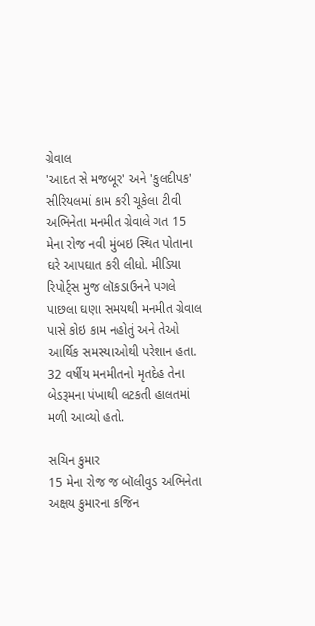ગ્રેવાલ
'આદત સે મજબૂર' અને 'કુલદીપક' સીરિયલમાં કામ કરી ચૂકેલા ટીવી અભિનેતા મનમીત ગ્રેવાલે ગત 15 મેના રોજ નવી મુંબઇ સ્થિત પોતાના ઘરે આપઘાત કરી લીધો. મીડિયા રિપોર્ટ્સ મુજ લૉકડાઉનને પગલે પાછલા ઘણા સમયથી મનમીત ગ્રેવાલ પાસે કોઇ કામ નહોતું અને તેઓ આર્થિક સમસ્યાઓથી પરેશાન હતા. 32 વર્ષીય મનમીતનો મૃતદેહ તેના બેડરૂમના પંખાથી લટકતી હાલતમાં મળી આવ્યો હતો.

સચિન કુમાર
15 મેના રોજ જ બૉલીવુડ અભિનેતા અક્ષય કુમારના કજિન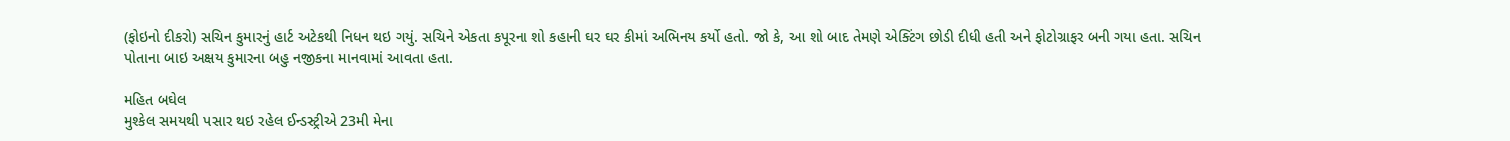(ફોઇનો દીકરો) સચિન કુમારનું હાર્ટ અટેકથી નિધન થઇ ગયું. સચિને એકતા કપૂરના શો કહાની ઘર ઘર કીમાં અભિનય કર્યો હતો. જો કે, આ શો બાદ તેમણે એક્ટિંગ છોડી દીધી હતી અને ફોટોગ્રાફર બની ગયા હતા. સચિન પોતાના બાઇ અક્ષય કુમારના બહુ નજીકના માનવામાં આવતા હતા.

મહિત બઘેલ
મુશ્કેલ સમયથી પસાર થઇ રહેલ ઈન્ડસ્ટ્રીએ 23મી મેના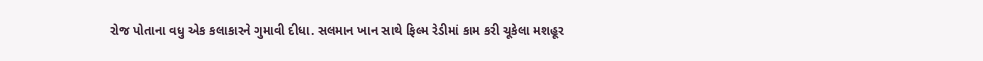રોજ પોતાના વધુ એક કલાકારને ગુમાવી દીધા. સલમાન ખાન સાથે ફિલ્મ રેડીમાં કામ કરી ચૂકેલા મશહૂર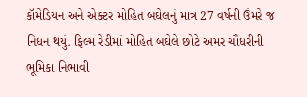કૉમેડિયન અને એક્ટર મોહિત બઘેલનું માત્ર 27 વર્ષની ઉંમરે જ નિધન થયું. ફિલ્મ રેડીમાં મોહિત બઘેલે છોટે અમર ચૌધરીની ભૂમિકા નિભાવી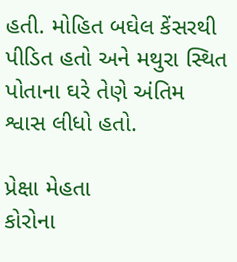હતી. મોહિત બઘેલ કેંસરથી પીડિત હતો અને મથુરા સ્થિત પોતાના ઘરે તેણે અંતિમ શ્વાસ લીધો હતો.

પ્રેક્ષા મેહતા
કોરોના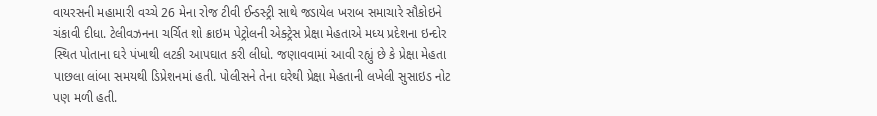વાયરસની મહામારી વચ્ચે 26 મેના રોજ ટીવી ઈન્ડસ્ટ્રી સાથે જડાયેલ ખરાબ સમાચારે સૌકોઇને ચંકાવી દીધા. ટેલીવઝનના ચર્ચિત શો ક્રાઇમ પેટ્રોલની એક્ટ્રેસ પ્રેક્ષા મેહતાએ મધ્ય પ્રદેશના ઇન્દોર સ્થિત પોતાના ઘરે પંખાથી લટકી આપઘાત કરી લીધો. જણાવવામાં આવી રહ્યું છે કે પ્રેક્ષા મેહતા પાછલા લાંબા સમયથી ડિપ્રેશનમાં હતી. પોલીસને તેના ઘરેથી પ્રેક્ષા મેહતાની લખેલી સુસાઇડ નોટ પણ મળી હતી.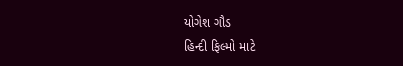યોગેશ ગૌડ
હિન્દી ફિલ્મો માટે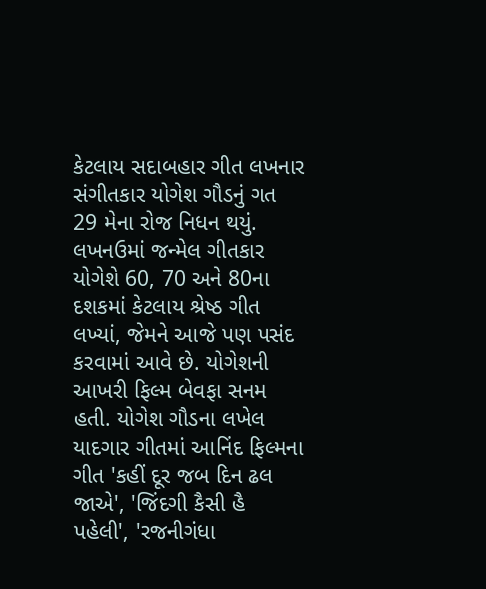કેટલાય સદાબહાર ગીત લખનાર સંગીતકાર યોગેશ ગૌડનું ગત 29 મેના રોજ નિધન થયું. લખનઉમાં જન્મેલ ગીતકાર યોગેશે 60, 70 અને 80ના દશકમાં કેટલાય શ્રેષ્ઠ ગીત લખ્યાં, જેમને આજે પણ પસંદ કરવામાં આવે છે. યોગેશની આખરી ફિલ્મ બેવફા સનમ હતી. યોગેશ ગૌડના લખેલ યાદગાર ગીતમાં આનિંદ ફિલ્મના ગીત 'કહીં દૂર જબ દિન ઢલ જાએ', 'જિંદગી કૈસી હૈ પહેલી', 'રજનીગંધા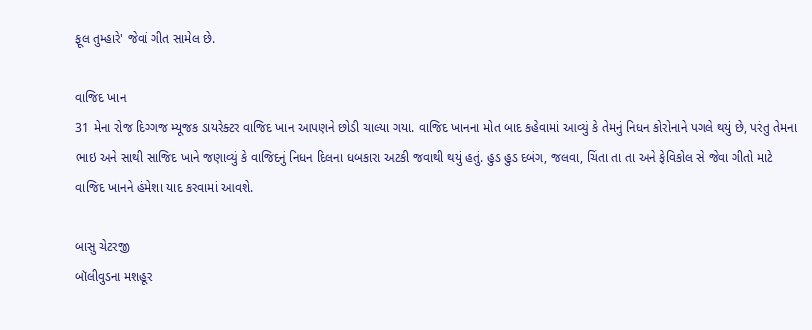ફૂલ તુમ્હારે' જેવાં ગીત સામેલ છે.

વાજિદ ખાન
31 મેના રોજ દિગ્ગજ મ્યૂજક ડાયરેક્ટર વાજિદ ખાન આપણને છોડી ચાલ્યા ગયા. વાજિદ ખાનના મોત બાદ કહેવામાં આવ્યું કે તેમનું નિધન કોરોનાને પગલે થયું છે, પરંતુ તેમના ભાઇ અને સાથી સાજિદ ખાને જણાવ્યું કે વાજિદનું નિધન દિલના ધબકારા અટકી જવાથી થયું હતું. હુડ હુડ દબંગ, જલવા, ચિંતા તા તા અને ફેવિકોલ સે જેવા ગીતો માટે વાજિદ ખાનને હંમેશા યાદ કરવામાં આવશે.

બાસુ ચેટરજી
બૉલીવુડના મશહૂર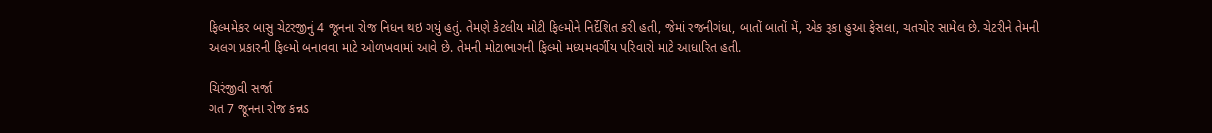ફિલ્મમેકર બાસુ ચેટરજીનું 4 જૂનના રોજ નિધન થઇ ગયું હતું. તેમણે કેટલીય મોટી ફિલ્મોને નિર્દેશિત કરી હતી, જેમાં રજનીગંધા, બાતોં બાતોં મેં, એક રૂકા હુઆ ફેસલા, ચતચોર સામેલ છે. ચેટરીને તેમની અલગ પ્રકારની ફિલ્મો બનાવવા માટે ઓળખવામાં આવે છે. તેમની મોટાભાગની ફિલ્મો મધ્યમવર્ગીય પરિવારો માટે આધારિત હતી.

ચિરંજીવી સર્જા
ગત 7 જૂનના રોજ કન્નડ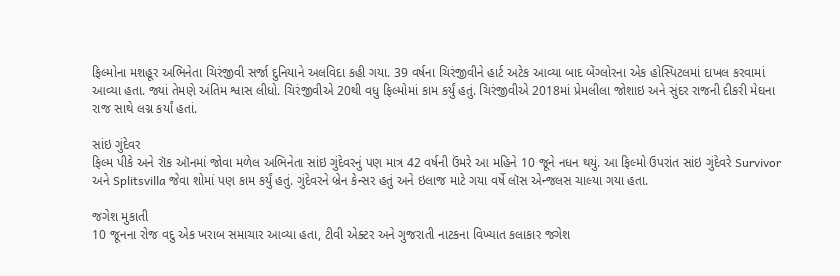ફિલ્મોના મશહૂર અભિનેતા ચિરંજીવી સર્જા દુનિયાને અલવિદા કહી ગયા. 39 વર્ષના ચિરંજીવીને હાર્ટ અટેક આવ્યા બાદ બેંગ્લોરના એક હોસ્પિટલમાં દાખલ કરવામાં આવ્યા હતા. જ્યાં તેમણે અંતિમ શ્વાસ લીધો. ચિરંજીવીએ 20થી વધુ ફિલ્મોમાં કામ કર્યું હતું. ચિરંજીવીએ 2018માં પ્રેમલીલા જોશાઇ અને સુંદર રાજની દીકરી મેઘના રાજ સાથે લગ્ન કર્યાં હતાં.

સાંઇ ગુંદેવર
ફિલ્મ પીકે અને રૉક ઑનમાં જોવા મળેલ અભિનેતા સાંઇ ગુંદેવરનું પણ માત્ર 42 વર્ષની ઉંમરે આ મહિને 10 જૂને નધન થયું. આ ફિલ્મો ઉપરાંત સાંઇ ગુંદેવરે Survivor અને Splitsvilla જેવા શોમાં પણ કામ કર્યું હતું. ગુંદેવરને બ્રેન કેન્સર હતું અને ઇલાજ માટે ગયા વર્ષે લૉસ એન્જલસ ચાલ્યા ગયા હતા.

જગેશ મુકાતી
10 જૂનના રોજ વદુ એક ખરાબ સમાચાર આવ્યા હતા, ટીવી એક્ટર અને ગુજરાતી નાટકના વિખ્યાત કલાકાર જગેશ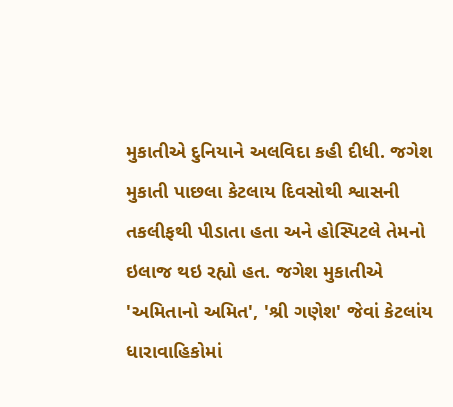મુકાતીએ દુનિયાને અલવિદા કહી દીધી. જગેશ મુકાતી પાછલા કેટલાય દિવસોથી શ્વાસની તકલીફથી પીડાતા હતા અને હોસ્પિટલે તેમનો ઇલાજ થઇ રહ્યો હત. જગેશ મુકાતીએ 'અમિતાનો અમિત', 'શ્રી ગણેશ' જેવાં કેટલાંય ધારાવાહિકોમાં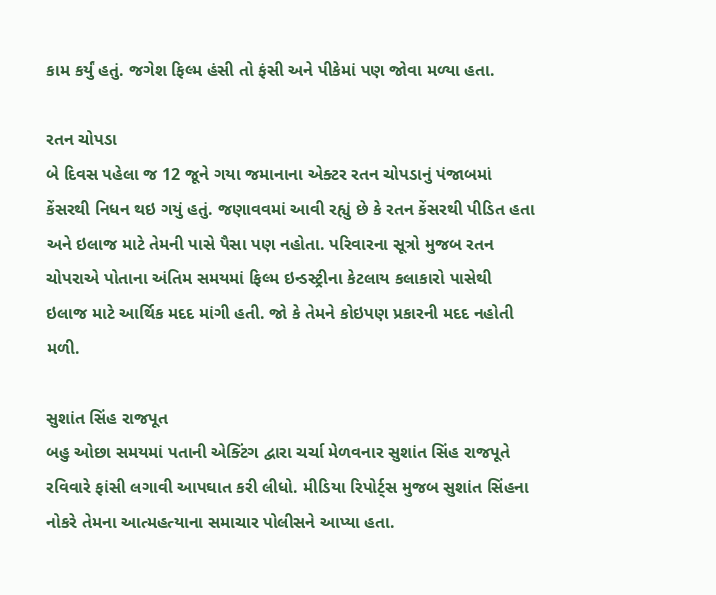કામ કર્યું હતું. જગેશ ફિલ્મ હંસી તો ફંસી અને પીકેમાં પણ જોવા મળ્યા હતા.

રતન ચોપડા
બે દિવસ પહેલા જ 12 જૂને ગયા જમાનાના એક્ટર રતન ચોપડાનું પંજાબમાં કેંસરથી નિધન થઇ ગયું હતું. જણાવવમાં આવી રહ્યું છે કે રતન કેંસરથી પીડિત હતા અને ઇલાજ માટે તેમની પાસે પૈસા પણ નહોતા. પરિવારના સૂત્રો મુજબ રતન ચોપરાએ પોતાના અંતિમ સમયમાં ફિલ્મ ઇન્ડસ્ટ્રીના કેટલાય કલાકારો પાસેથી ઇલાજ માટે આર્થિક મદદ માંગી હતી. જો કે તેમને કોઇપણ પ્રકારની મદદ નહોતી મળી.

સુશાંત સિંહ રાજપૂત
બહુ ઓછા સમયમાં પતાની એક્ટિંગ દ્વારા ચર્ચા મેળવનાર સુશાંત સિંહ રાજપૂતે રવિવારે ફાંસી લગાવી આપઘાત કરી લીધો. મીડિયા રિપોર્ટ્સ મુજબ સુશાંત સિંહના નોકરે તેમના આત્મહત્યાના સમાચાર પોલીસને આપ્યા હતા.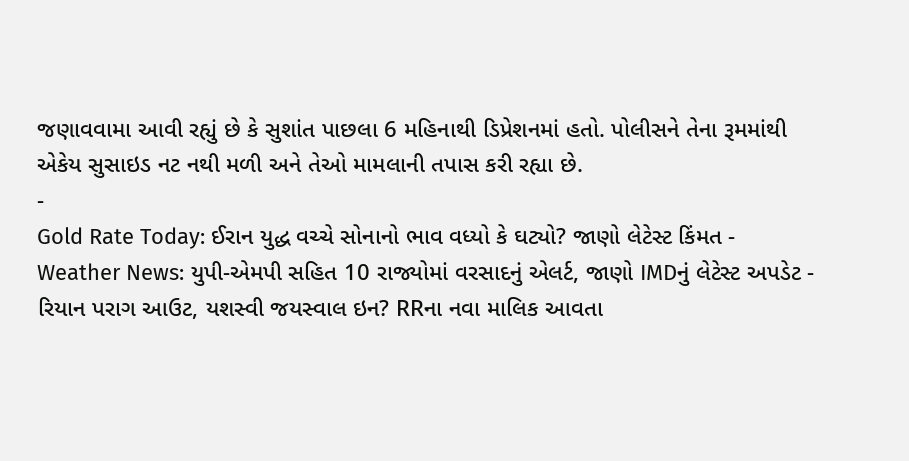જણાવવામા આવી રહ્યું છે કે સુશાંત પાછલા 6 મહિનાથી ડિપ્રેશનમાં હતો. પોલીસને તેના રૂમમાંથી એકેય સુસાઇડ નટ નથી મળી અને તેઓ મામલાની તપાસ કરી રહ્યા છે.
-
Gold Rate Today: ઈરાન યુદ્ધ વચ્ચે સોનાનો ભાવ વધ્યો કે ઘટ્યો? જાણો લેટેસ્ટ કિંમત -
Weather News: યુપી-એમપી સહિત 10 રાજ્યોમાં વરસાદનું એલર્ટ, જાણો IMDનું લેટેસ્ટ અપડેટ -
રિયાન પરાગ આઉટ, યશસ્વી જયસ્વાલ ઇન? RRના નવા માલિક આવતા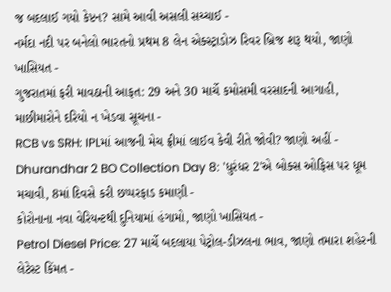જ બદલાઈ ગયો કેપ્ટન? સામે આવી અસલી સચ્ચાઈ -
નર્મદા નદી પર બનેલો ભારતનો પ્રથમ 8 લેન એક્સ્ટ્રાડોઝ રિવર બ્રિજ શરૂ થયો, જાણો ખાસિયત -
ગુજરાતમાં ફરી માવઠાની આફત: 29 અને 30 માર્ચે કમોસમી વરસાદની આગાહી, માછીમારોને દરિયો ન ખેડવા સૂચના -
RCB vs SRH: IPLમાં આજની મેચ ફ્રીમાં લાઈવ કેવી રીતે જોવી? જાણો અહીં -
Dhurandhar 2 BO Collection Day 8: 'ધુરંધર 2'એ બોક્સ ઓફિસ પર ધૂમ મચાવી, 8માં દિવસે કરી છપ્પરફાડ કમાણી -
કોરોનાના નવા વેરિયન્ટથી દુનિયામાં હંગામો, જાણો ખાસિયત -
Petrol Diesel Price: 27 માર્ચે બદલાયા પેટ્રોલ-ડીઝલના ભાવ, જાણો તમારા શહેરની લેટેસ્ટ કિંમત -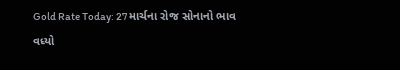Gold Rate Today: 27 માર્ચના રોજ સોનાનો ભાવ વધ્યો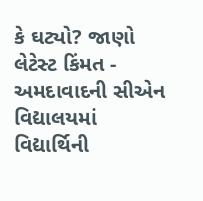કે ઘટ્યો? જાણો લેટેસ્ટ કિંમત -
અમદાવાદની સીએન વિદ્યાલયમાં વિદ્યાર્થિની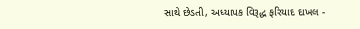સાથે છેડતી, અધ્યાપક વિરૂદ્ધ ફરિયાદ દાખલ -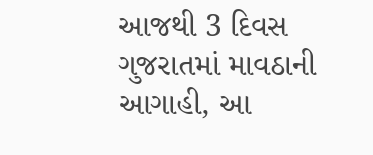આજથી 3 દિવસ ગુજરાતમાં માવઠાની આગાહી, આ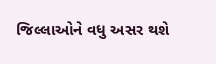જિલ્લાઓને વધુ અસર થશે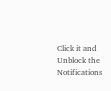Click it and Unblock the Notifications